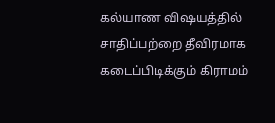கல்யாண விஷயத்தில் சாதிப்பற்றை தீவிரமாக கடைப்பிடிக்கும் கிராமம்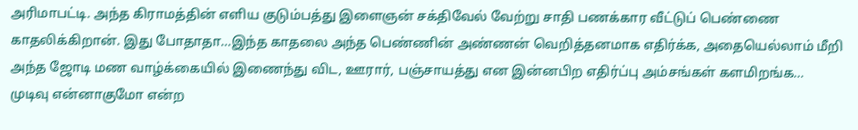அரிமாபட்டி. அந்த கிராமத்தின் எளிய குடும்பத்து இளைஞன் சக்திவேல் வேற்று சாதி பணக்கார வீட்டுப் பெண்ணை காதலிக்கிறான். இது போதாதா…இந்த காதலை அந்த பெண்ணின் அண்ணன் வெறித்தனமாக எதிர்க்க, அதையெல்லாம் மீறி அந்த ஜோடி மண வாழ்க்கையில் இணைந்து விட, ஊரார், பஞ்சாயத்து என இன்னபிற எதிர்ப்பு அம்சங்கள் களமிறங்க…
முடிவு என்னாகுமோ என்ற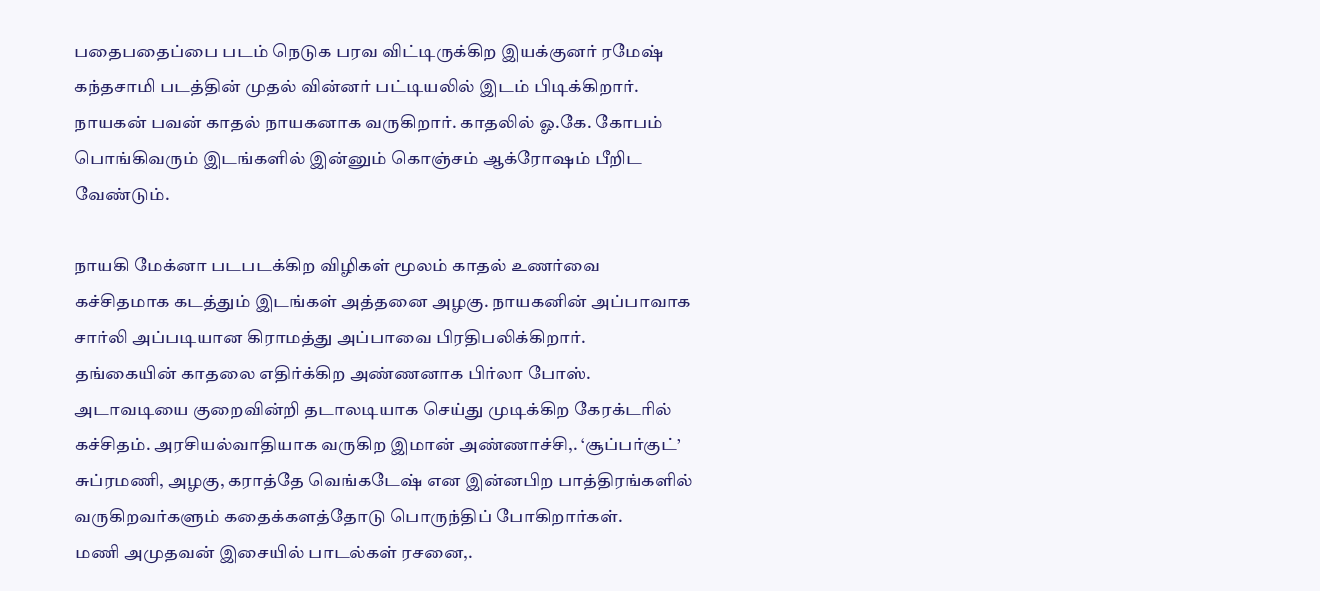பதைபதைப்பை படம் நெடுக பரவ விட்டிருக்கிற இயக்குனர் ரமேஷ் கந்தசாமி படத்தின் முதல் வின்னர் பட்டியலில் இடம் பிடிக்கிறார்.
நாயகன் பவன் காதல் நாயகனாக வருகிறார். காதலில் ஓ.கே. கோபம் பொங்கிவரும் இடங்களில் இன்னும் கொஞ்சம் ஆக்ரோஷம் பீறிட வேண்டும்.

நாயகி மேக்னா படபடக்கிற விழிகள் மூலம் காதல் உணர்வை கச்சிதமாக கடத்தும் இடங்கள் அத்தனை அழகு. நாயகனின் அப்பாவாக சார்லி அப்படியான கிராமத்து அப்பாவை பிரதிபலிக்கிறார்.
தங்கையின் காதலை எதிர்க்கிற அண்ணனாக பிர்லா போஸ். அடாவடியை குறைவின்றி தடாலடியாக செய்து முடிக்கிற கேரக்டரில் கச்சிதம். அரசியல்வாதியாக வருகிற இமான் அண்ணாச்சி,. ‘சூப்பர்குட்’ சுப்ரமணி, அழகு, கராத்தே வெங்கடேஷ் என இன்னபிற பாத்திரங்களில் வருகிறவர்களும் கதைக்களத்தோடு பொருந்திப் போகிறார்கள்.
மணி அமுதவன் இசையில் பாடல்கள் ரசனை,.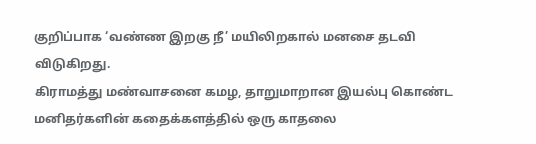குறிப்பாக ‘வண்ண இறகு நீ’ மயிலிறகால் மனசை தடவி விடுகிறது.
கிராமத்து மண்வாசனை கமழ, தாறுமாறான இயல்பு கொண்ட மனிதர்களின் கதைக்களத்தில் ஒரு காதலை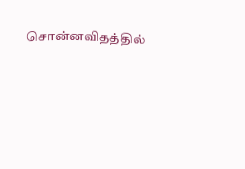சொன்னவிதத்தில்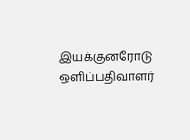இயக்குனரோடு ஒளிப்பதிவாளர்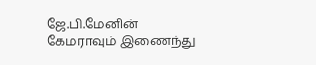ஜே.பி.மேனின் கேமராவும் இணைந்து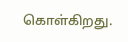கொள்கிறது.